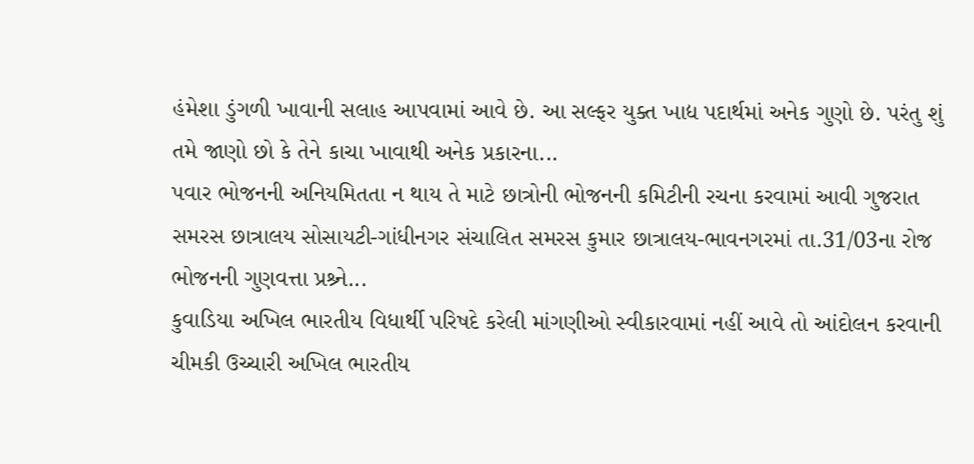હંમેશા ડુંગળી ખાવાની સલાહ આપવામાં આવે છે. આ સલ્ફર યુક્ત ખાદ્ય પદાર્થમાં અનેક ગુણો છે. પરંતુ શું તમે જાણો છો કે તેને કાચા ખાવાથી અનેક પ્રકારના...
પવાર ભોજનની અનિયમિતતા ન થાય તે માટે છાત્રોની ભોજનની કમિટીની રચના કરવામાં આવી ગુજરાત સમરસ છાત્રાલય સોસાયટી-ગાંધીનગર સંચાલિત સમરસ કુમાર છાત્રાલય-ભાવનગરમાં તા.31/03ના રોજ ભોજનની ગુણવત્તા પ્રશ્ર્ને...
કુવાડિયા અખિલ ભારતીય વિધાર્થી પરિષદે કરેલી માંગણીઓ સ્વીકારવામાં નહીં આવે તો આંદોલન કરવાની ચીમકી ઉચ્ચારી અખિલ ભારતીય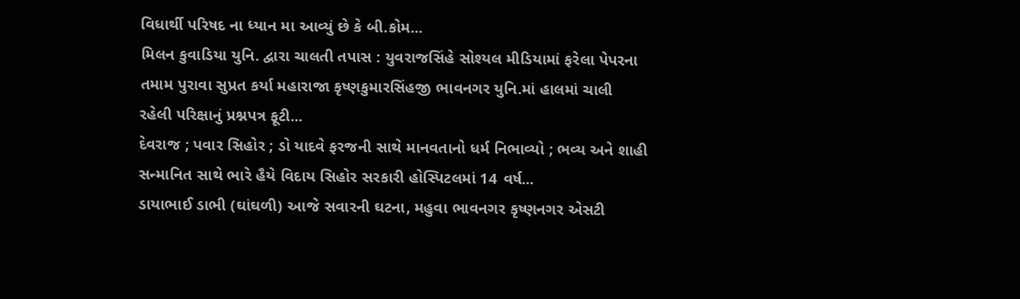વિધાર્થી પરિષદ ના ધ્યાન મા આવ્યું છે કે બી.કોમ...
મિલન કુવાડિયા યુનિ. દ્વારા ચાલતી તપાસ : યુવરાજસિંહે સોશ્યલ મીડિયામાં ફરેલા પેપરના તમામ પુરાવા સુપ્રત કર્યા મહારાજા કૃષ્ણકુમારસિંહજી ભાવનગર યુનિ.માં હાલમાં ચાલી રહેલી પરિક્ષાનું પ્રશ્નપત્ર ફૂટી...
દેવરાજ ; પવાર સિહોર ; ડો યાદવે ફરજની સાથે માનવતાનો ધર્મ નિભાવ્યો ; ભવ્ય અને શાહી સન્માનિત સાથે ભારે હૈયે વિદાય સિહોર સરકારી હોસ્પિટલમાં 14 વર્ષ...
ડાયાભાઈ ડાભી (ઘાંઘળી) આજે સવારની ઘટના, મહુવા ભાવનગર કૃષ્ણનગર એસટી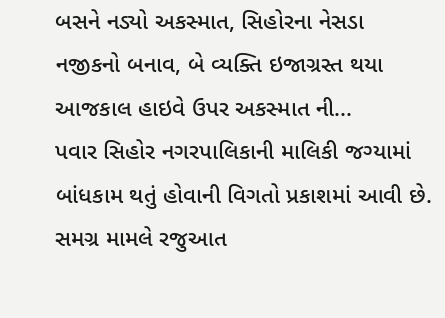બસને નડ્યો અકસ્માત, સિહોરના નેસડા નજીકનો બનાવ, બે વ્યક્તિ ઇજાગ્રસ્ત થયા આજકાલ હાઇવે ઉપર અકસ્માત ની...
પવાર સિહોર નગરપાલિકાની માલિકી જગ્યામાં બાંધકામ થતું હોવાની વિગતો પ્રકાશમાં આવી છે. સમગ્ર મામલે રજુઆત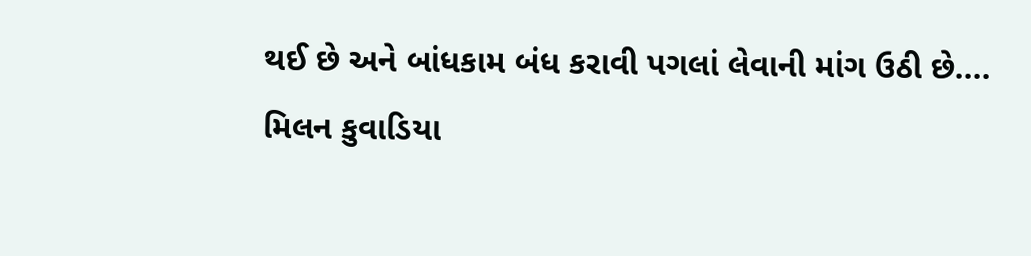થઈ છે અને બાંધકામ બંધ કરાવી પગલાં લેવાની માંગ ઉઠી છે....
મિલન કુવાડિયા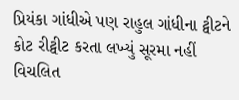પ્રિયંકા ગાંધીએ પણ રાહુલ ગાંધીના ટ્વીટને કોટ રીટ્વીટ કરતા લખ્યું સૂરમા નહીં વિચલિત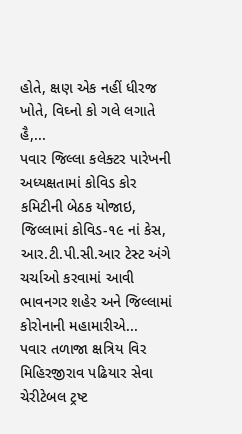હોતે, ક્ષણ એક નહીં ધીરજ ખોતે, વિઘ્નો કો ગલે લગાતે હૈ,...
પવાર જિલ્લા કલેક્ટર પારેખની અધ્યક્ષતામાં કોવિડ કોર કમિટીની બેઠક યોજાઇ, જિલ્લામાં કોવિડ-૧૯ નાં કેસ, આર.ટી.પી.સી.આર ટેસ્ટ અંગે ચર્ચાઓ કરવામાં આવી ભાવનગર શહેર અને જિલ્લામાં કોરોનાની મહામારીએ...
પવાર તળાજા ક્ષત્રિય વિર મિહિરજીરાવ પઢિયાર સેવા ચેરીટેબલ ટ્રષ્ટ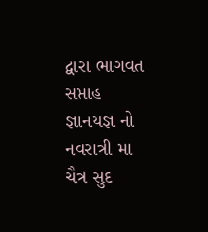દ્વારા ભાગવત સપ્તાહ જ્ઞાનયજ્ઞ નો નવરાત્રી મા ચૈત્ર સુદ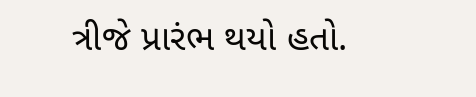ત્રીજે પ્રારંભ થયો હતો.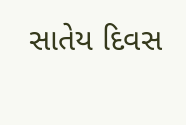સાતેય દિવસ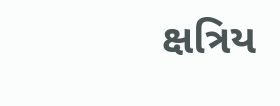ક્ષત્રિય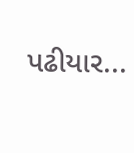પઢીયાર...